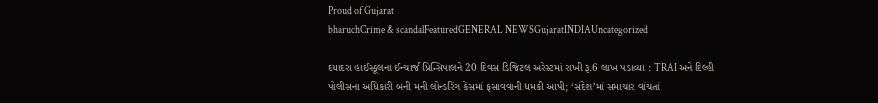Proud of Gujarat
bharuchCrime & scandalFeaturedGENERAL NEWSGujaratINDIAUncategorized

દયાદરા હાઈસ્કૂલના ઈન્ચાર્જ પ્રિન્સિપાલને 20 દિવસ ડિજિટલ અરેસ્ટમાં રાખી રૂ.6 લાખ પડાવ્યા : TRAI અને દિલ્હી પોલીસના અધિકારી બની મની લોન્ડરિંગ કેસમાં ફસાવવાની ધમકી આપી; ‘સંદેશ’માં સમાચાર વાંચતાં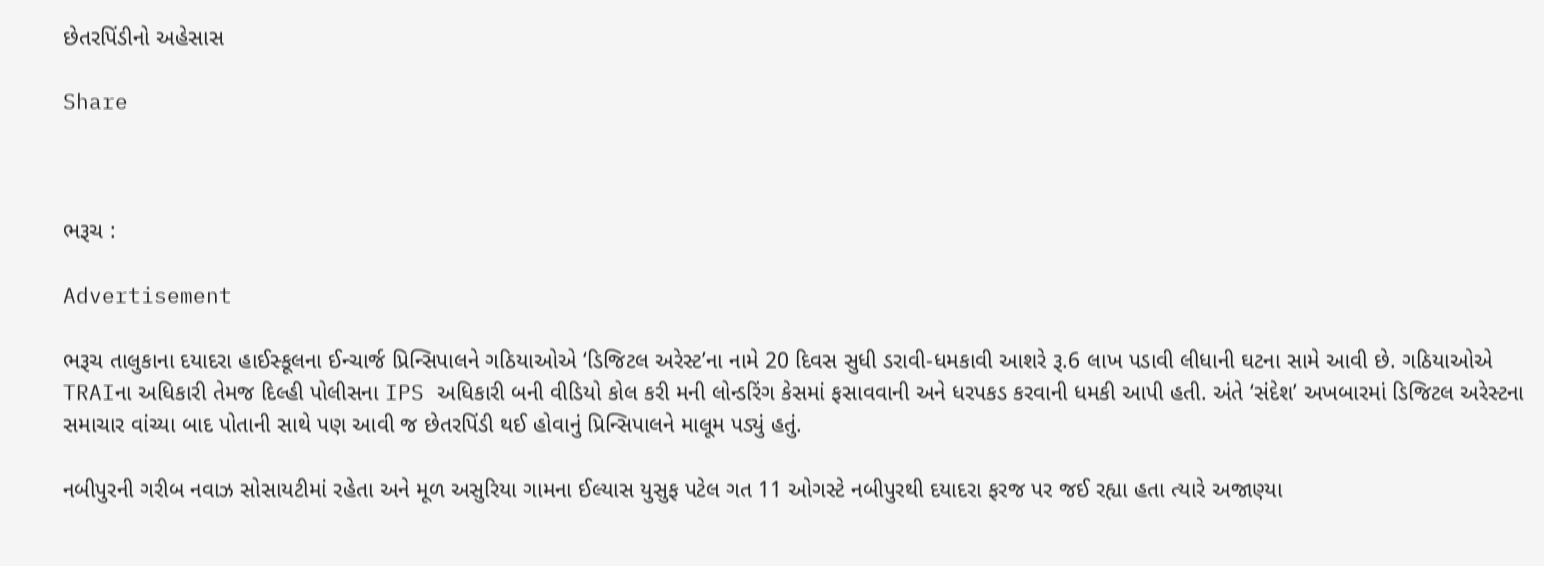છેતરપિંડીનો અહેસાસ

Share



ભરૂચ :

Advertisement

ભરૂચ તાલુકાના દયાદરા હાઈસ્કૂલના ઈન્ચાર્જ પ્રિન્સિપાલને ગઠિયાઓએ ‘ડિજિટલ અરેસ્ટ’ના નામે 20 દિવસ સુધી ડરાવી-ધમકાવી આશરે રૂ.6 લાખ પડાવી લીધાની ઘટના સામે આવી છે. ગઠિયાઓએ TRAIના અધિકારી તેમજ દિલ્હી પોલીસના IPS અધિકારી બની વીડિયો કોલ કરી મની લોન્ડરિંગ કેસમાં ફસાવવાની અને ધરપકડ કરવાની ધમકી આપી હતી. અંતે ‘સંદેશ’ અખબારમાં ડિજિટલ અરેસ્ટના સમાચાર વાંચ્યા બાદ પોતાની સાથે પણ આવી જ છેતરપિંડી થઈ હોવાનું પ્રિન્સિપાલને માલૂમ પડ્યું હતું.

નબીપુરની ગરીબ નવાઝ સોસાયટીમાં રહેતા અને મૂળ અસુરિયા ગામના ઈલ્યાસ યુસુફ પટેલ ગત 11 ઓગસ્ટે નબીપુરથી દયાદરા ફરજ પર જઈ રહ્યા હતા ત્યારે અજાણ્યા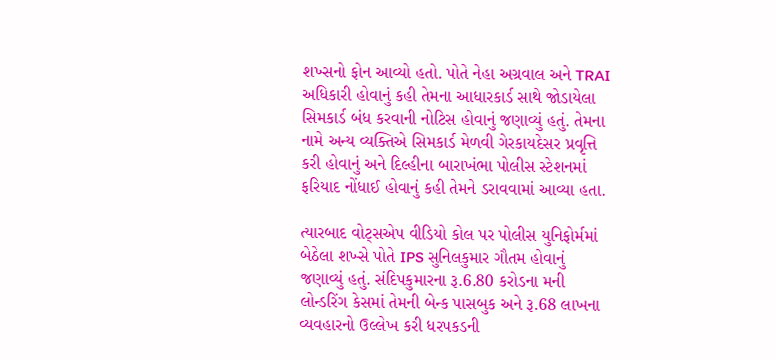શખ્સનો ફોન આવ્યો હતો. પોતે નેહા અગ્રવાલ અને TRAI અધિકારી હોવાનું કહી તેમના આધારકાર્ડ સાથે જોડાયેલા સિમકાર્ડ બંધ કરવાની નોટિસ હોવાનું જણાવ્યું હતું. તેમના નામે અન્ય વ્યક્તિએ સિમકાર્ડ મેળવી ગેરકાયદેસર પ્રવૃત્તિ કરી હોવાનું અને દિલ્હીના બારાખંભા પોલીસ સ્ટેશનમાં ફરિયાદ નોંધાઈ હોવાનું કહી તેમને ડરાવવામાં આવ્યા હતા.

ત્યારબાદ વોટ્સએપ વીડિયો કોલ પર પોલીસ યુનિફોર્મમાં બેઠેલા શખ્સે પોતે IPS સુનિલકુમાર ગૌતમ હોવાનું જણાવ્યું હતું. સંદિપકુમારના રૂ.6.80 કરોડના મની લોન્ડરિંગ કેસમાં તેમની બેન્ક પાસબુક અને રૂ.68 લાખના વ્યવહારનો ઉલ્લેખ કરી ધરપકડની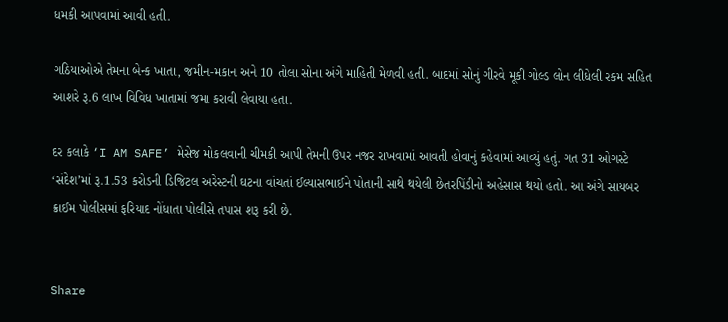ધમકી આપવામાં આવી હતી.

ગઠિયાઓએ તેમના બેન્ક ખાતા, જમીન-મકાન અને 10 તોલા સોના અંગે માહિતી મેળવી હતી. બાદમાં સોનું ગીરવે મૂકી ગોલ્ડ લોન લીધેલી રકમ સહિત આશરે રૂ.6 લાખ વિવિધ ખાતામાં જમા કરાવી લેવાયા હતા.

દર કલાકે ‘I AM SAFE’ મેસેજ મોકલવાની ચીમકી આપી તેમની ઉપર નજર રાખવામાં આવતી હોવાનું કહેવામાં આવ્યું હતું. ગત 31 ઓગસ્ટે ‘સંદેશ’માં રૂ.1.53 કરોડની ડિજિટલ અરેસ્ટની ઘટના વાંચતાં ઈલ્યાસભાઈને પોતાની સાથે થયેલી છેતરપિંડીનો અહેસાસ થયો હતો. આ અંગે સાયબર ક્રાઈમ પોલીસમાં ફરિયાદ નોંધાતા પોલીસે તપાસ શરૂ કરી છે.


Share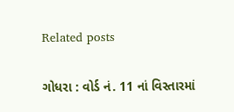Related posts

ગોધરા : વોર્ડ નં. 11 નાં વિસ્તારમાં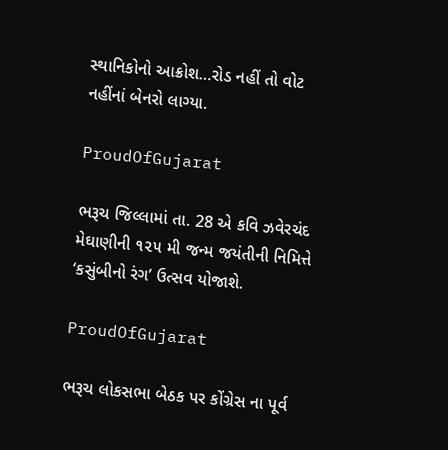સ્થાનિકોનો આક્રોશ…રોડ નહીં તો વોટ નહીંનાં બેનરો લાગ્યા.

ProudOfGujarat

ભરૂચ જિલ્લામાં તા. 28 એ કવિ ઝવેરચંદ મેઘાણીની ૧૨૫ મી જન્મ જયંતીની નિમિત્તે ‘કસુંબીનો રંગ’ ઉત્સવ યોજાશે.

ProudOfGujarat

ભરૂચ લોકસભા બેઠક પર કોંગ્રેસ ના પૂર્વ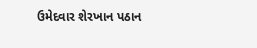ઉમેદવાર શેરખાન પઠાન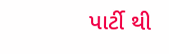પાર્ટી થી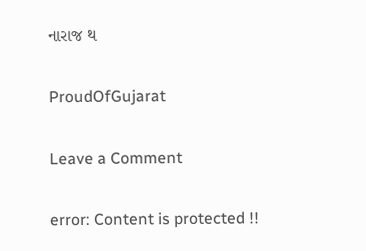નારાજ થ

ProudOfGujarat

Leave a Comment

error: Content is protected !!